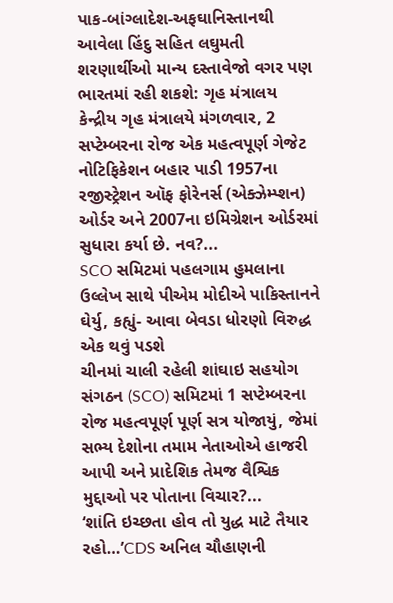પાક-બાંગ્લાદેશ-અફઘાનિસ્તાનથી આવેલા હિંદુ સહિત લઘુમતી શરણાર્થીઓ માન્ય દસ્તાવેજો વગર પણ ભારતમાં રહી શકશે: ગૃહ મંત્રાલય
કેન્દ્રીય ગૃહ મંત્રાલયે મંગળવાર, 2 સપ્ટેમ્બરના રોજ એક મહત્વપૂર્ણ ગેજેટ નોટિફિકેશન બહાર પાડી 1957ના રજીસ્ટ્રેશન ઑફ ફોરેનર્સ (એક્ઝેમ્પ્શન) ઓર્ડર અને 2007ના ઇમિગ્રેશન ઓર્ડરમાં સુધારા કર્યા છે. નવ?...
SCO સમિટમાં પહલગામ હુમલાના ઉલ્લેખ સાથે પીએમ મોદીએ પાકિસ્તાનને ઘેર્યુ, કહ્યું- આવા બેવડા ધોરણો વિરુદ્ધ એક થવું પડશે
ચીનમાં ચાલી રહેલી શાંઘાઇ સહયોગ સંગઠન (SCO) સમિટમાં 1 સપ્ટેમ્બરના રોજ મહત્વપૂર્ણ પૂર્ણ સત્ર યોજાયું, જેમાં સભ્ય દેશોના તમામ નેતાઓએ હાજરી આપી અને પ્રાદેશિક તેમજ વૈશ્વિક મુદ્દાઓ પર પોતાના વિચાર?...
‘શાંતિ ઇચ્છતા હોવ તો યુદ્ધ માટે તૈયાર રહો…’CDS અનિલ ચૌહાણની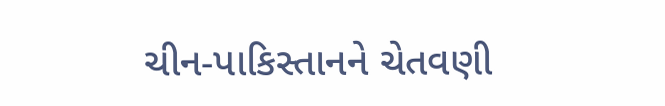ચીન-પાકિસ્તાનને ચેતવણી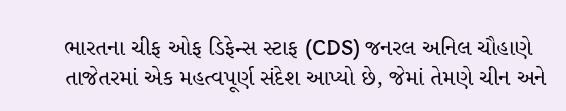ભારતના ચીફ ઓફ ડિફેન્સ સ્ટાફ (CDS) જનરલ અનિલ ચૌહાણે તાજેતરમાં એક મહત્વપૂર્ણ સંદેશ આપ્યો છે, જેમાં તેમણે ચીન અને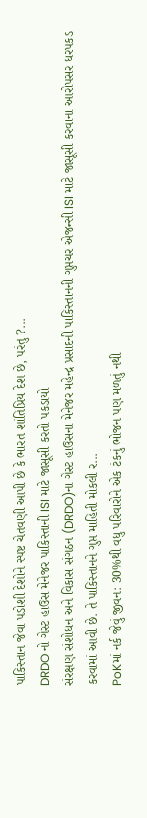પાકિસ્તાન જેવા પડોશી દેશોને સ્પષ્ટ ચેતવણી આપી છે કે ભારત શાંતિપ્રિય દેશ છે, પરંતુ ?...
DRDO નો ગેસ્ટ હાઉસ મેનેજર પાકિસ્તાની ISI માટે જાસૂસી કરતો પકડાયો
સંરક્ષણ સંશોધન અને વિકાસ સંગઠન (DRDO)ના ગેસ્ટ હાઉસના મેનેજર મહેન્દ્ર પ્રસાદની પાકિસ્તાનની ગુપ્તચર એજન્સી ISI માટે જાસૂસી કરવાના આરોપસર ધરપકડ કરવામાં આવી છે. તે પાકિસ્તાનને ગુપ્ત માહિતી મોકલી ર...
PoKમાં નર્ક જેવું જીવન: 30%થી વધુ પરિવારોને એક ટંકનું ભોજન પણ મળતું નથી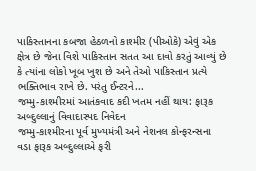પાકિસ્તાનના કબજા હેઠળનો કાશ્મીર (પીઓકે) એવું એક ક્ષેત્ર છે જેના વિશે પાકિસ્તાન સતત આ દાવો કરતું આવ્યું છે કે ત્યાંના લોકો ખૂબ ખુશ છે અને તેઓ પાકિસ્તાન પ્રત્યે ભક્તિભાવ રાખે છે. પરંતુ ઈન્ટરને...
જમ્મુ-કાશ્મીરમાં આતંકવાદ કદી ખતમ નહીં થાય: ફારૂક અબ્દુલ્લાનું વિવાદાસ્પદ નિવેદન
જમ્મુ-કાશ્મીરના પૂર્વ મુખ્યમંત્રી અને નેશનલ કોન્ફરન્સના વડા ફારૂક અબ્દુલ્લાએ ફરી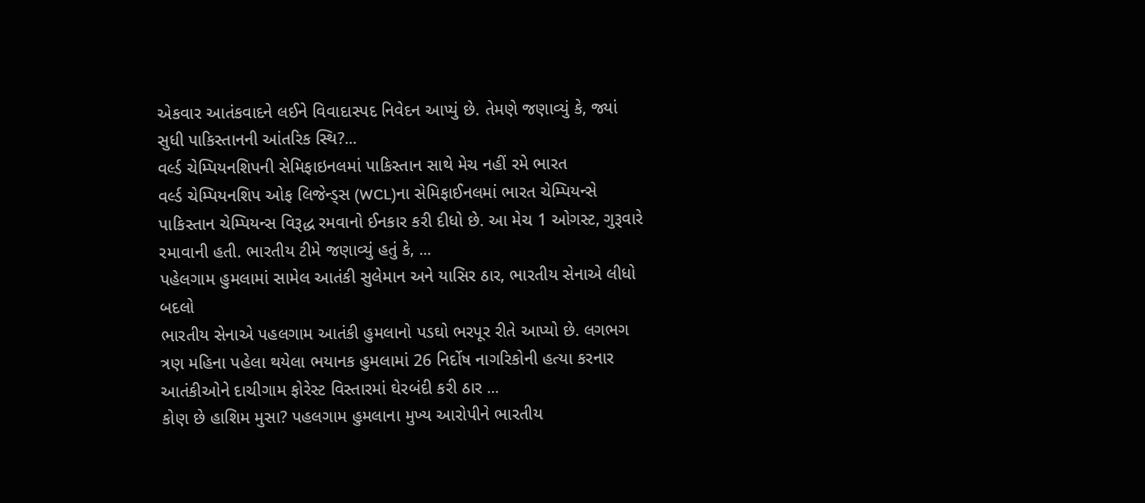એકવાર આતંકવાદને લઈને વિવાદાસ્પદ નિવેદન આપ્યું છે. તેમણે જણાવ્યું કે, જ્યાં સુધી પાકિસ્તાનની આંતરિક સ્થિ?...
વર્લ્ડ ચેમ્પિયનશિપની સેમિફાઇનલમાં પાકિસ્તાન સાથે મેચ નહીં રમે ભારત
વર્લ્ડ ચેમ્પિયનશિપ ઓફ લિજેન્ડ્સ (WCL)ના સેમિફાઈનલમાં ભારત ચેમ્પિયન્સે પાકિસ્તાન ચેમ્પિયન્સ વિરૂદ્ધ રમવાનો ઈનકાર કરી દીધો છે. આ મેચ 1 ઓગસ્ટ, ગુરૂવારે રમાવાની હતી. ભારતીય ટીમે જણાવ્યું હતું કે, ...
પહેલગામ હુમલામાં સામેલ આતંકી સુલેમાન અને યાસિર ઠાર, ભારતીય સેનાએ લીધો બદલો
ભારતીય સેનાએ પહલગામ આતંકી હુમલાનો પડઘો ભરપૂર રીતે આપ્યો છે. લગભગ ત્રણ મહિના પહેલા થયેલા ભયાનક હુમલામાં 26 નિર્દોષ નાગરિકોની હત્યા કરનાર આતંકીઓને દાચીગામ ફોરેસ્ટ વિસ્તારમાં ઘેરબંદી કરી ઠાર ...
કોણ છે હાશિમ મુસા? પહલગામ હુમલાના મુખ્ય આરોપીને ભારતીય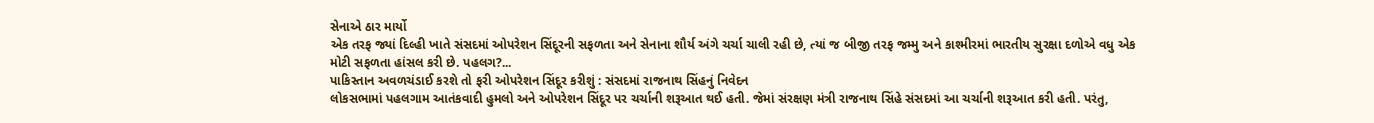સેનાએ ઠાર માર્યો
એક તરફ જ્યાં દિલ્હી ખાતે સંસદમાં ઓપરેશન સિંદૂરની સફળતા અને સેનાના શૌર્ય અંગે ચર્ચા ચાલી રહી છે, ત્યાં જ બીજી તરફ જમ્મુ અને કાશ્મીરમાં ભારતીય સુરક્ષા દળોએ વધુ એક મોટી સફળતા હાંસલ કરી છે. પહલગ?...
પાકિસ્તાન અવળચંડાઈ કરશે તો ફરી ઓપરેશન સિંદૂર કરીશું : સંસદમાં રાજનાથ સિંહનું નિવેદન
લોકસભામાં પહલગામ આતંકવાદી હુમલો અને ઓપરેશન સિંદૂર પર ચર્ચાની શરૂઆત થઈ હતી. જેમાં સંરક્ષણ મંત્રી રાજનાથ સિંહે સંસદમાં આ ચર્ચાની શરૂઆત કરી હતી. પરંતુ,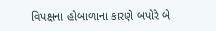વિપક્ષના હોબાળાના કારણે બપોરે બે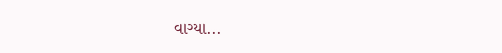વાગ્યા...